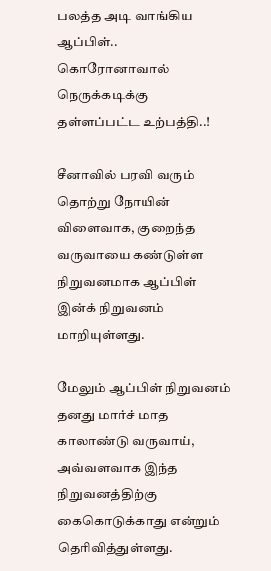பலத்த அடி வாங்கிய ஆப்பிள்.. கொரோனாவால் நெருக்கடிக்கு தள்ளப்பட்ட உற்பத்தி..!

சீனாவில் பரவி வரும் தொற்று நோயின் விளைவாக, குறைந்த வருவாயை கண்டுள்ள நிறுவனமாக ஆப்பிள் இன்க் நிறுவனம் மாறியுள்ளது.

மேலும் ஆப்பிள் நிறுவனம் தனது மார்ச் மாத காலாண்டு வருவாய், அவ்வளவாக இந்த நிறுவனத்திற்கு கைகொடுக்காது என்றும் தெரிவித்துள்ளது.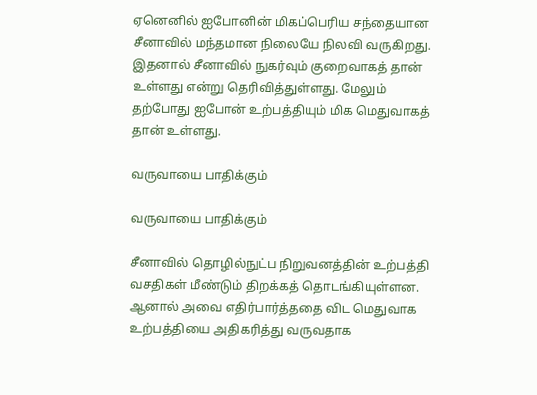ஏனெனில் ஐபோனின் மிகப்பெரிய சந்தையான சீனாவில் மந்தமான நிலையே நிலவி வருகிறது. இதனால் சீனாவில் நுகர்வும் குறைவாகத் தான் உள்ளது என்று தெரிவித்துள்ளது. மேலும் தற்போது ஐபோன் உற்பத்தியும் மிக மெதுவாகத் தான் உள்ளது.

வருவாயை பாதிக்கும்

வருவாயை பாதிக்கும்

சீனாவில் தொழில்நுட்ப நிறுவனத்தின் உற்பத்தி வசதிகள் மீண்டும் திறக்கத் தொடங்கியுள்ளன. ஆனால் அவை எதிர்பார்த்ததை விட மெதுவாக உற்பத்தியை அதிகரித்து வருவதாக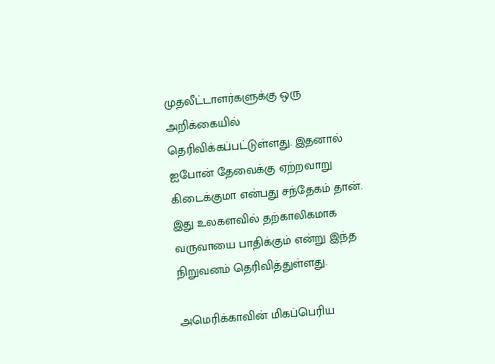முதலீட்டாளர்களுக்கு ஒரு அறிக்கையில் தெரிவிக்கப்பட்டுள்ளது. இதனால் ஐபோன் தேவைக்கு ஏற்றவாறு கிடைக்குமா என்பது சந்தேகம் தான். இது உலகளவில் தற்காலிகமாக வருவாயை பாதிக்கும் என்று இந்த நிறுவனம் தெரிவித்துள்ளது.

அமெரிக்காவின் மிகப்பெரிய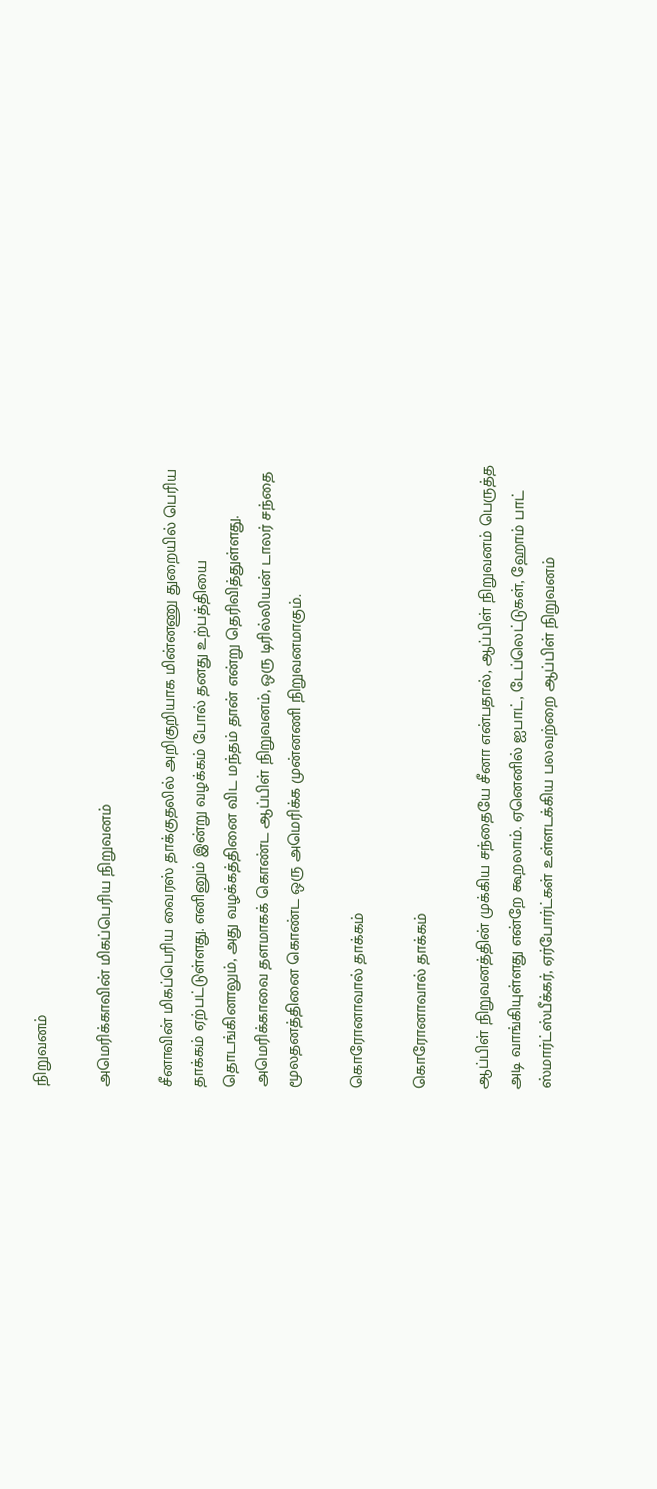நிறுவனம்

அமெரிக்காவின் மிகப்பெரிய நிறுவனம்

சீனாவின் மிகப்பெரிய வைரஸ் தாக்குதலில் அறிகுறியாக மின்னணு துறையில் பெரிய தாக்கம் ஏற்பட்டுள்ளது. எனினும் இன்று வழக்கம் போல் தனது உற்பத்தியை தொடங்கினாலும், அது வழக்கத்தினை விட மந்தம் தான் என்று தெரிவித்துள்ளது. அமெரிக்காவை தளமாகக் கொண்ட ஆப்பிள் நிறுவனம், ஒரு டிரில்லியன் டாலர் சந்தை மூலதனத்தினை கொண்ட ஒரு அமெரிக்க முன்னணி நிறுவனமாகும்.

கொரோனாவால் தாக்கம்

கொரோனாவால் தாக்கம்

ஆப்பிள் நிறுவனத்தின் முக்கிய சந்தையே சீனா என்பதால், ஆப்பிள் நிறுவனம் பெருத்த அடி வாங்கியுள்ளது என்றே கூறலாம். ஏனெனில் ஐபாட், டேப்லெட்டுகள், ஹோம் பாட் ஸ்மார்ட்ஸ்பீக்கர், ஏர்போர்ட்கள் உள்ளடக்கிய பலவற்றை ஆப்பிள் நிறுவனம்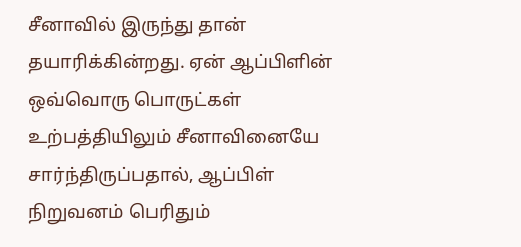சீனாவில் இருந்து தான் தயாரிக்கின்றது. ஏன் ஆப்பிளின் ஒவ்வொரு பொருட்கள் உற்பத்தியிலும் சீனாவினையே சார்ந்திருப்பதால், ஆப்பிள் நிறுவனம் பெரிதும்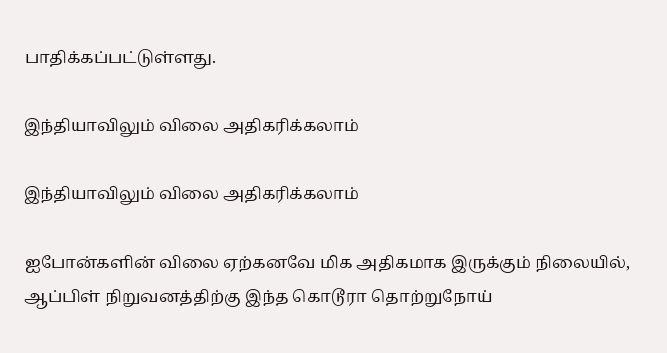பாதிக்கப்பட்டுள்ளது.

இந்தியாவிலும் விலை அதிகரிக்கலாம்

இந்தியாவிலும் விலை அதிகரிக்கலாம்

ஐபோன்களின் விலை ஏற்கனவே மிக அதிகமாக இருக்கும் நிலையில், ஆப்பிள் நிறுவனத்திற்கு இந்த கொடூரா தொற்றுநோய்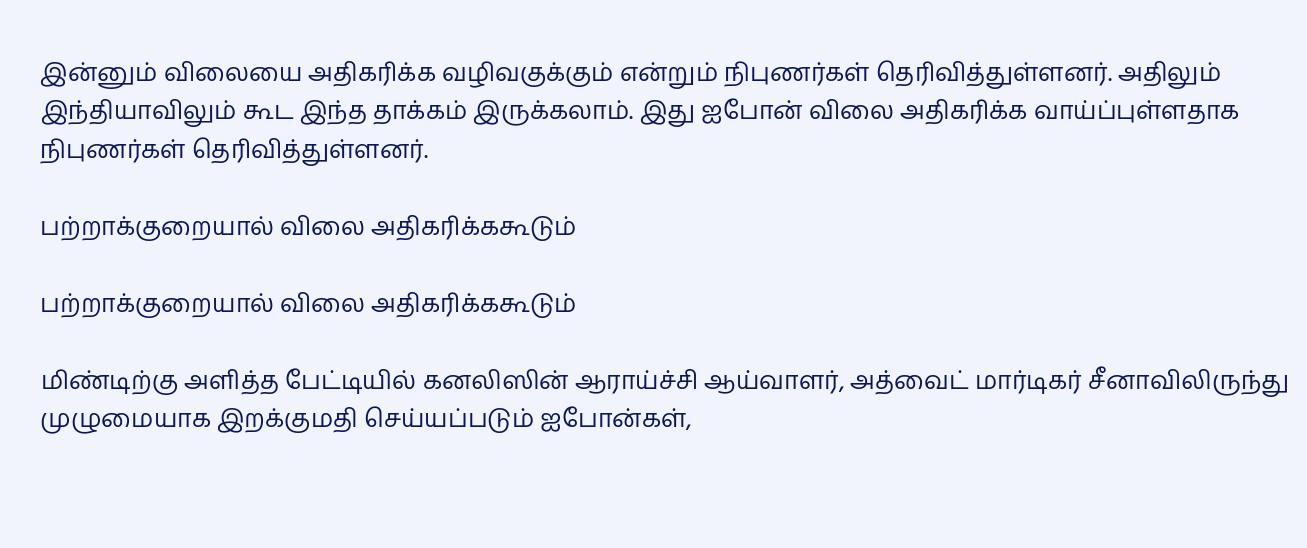இன்னும் விலையை அதிகரிக்க வழிவகுக்கும் என்றும் நிபுணர்கள் தெரிவித்துள்ளனர். அதிலும் இந்தியாவிலும் கூட இந்த தாக்கம் இருக்கலாம். இது ஐபோன் விலை அதிகரிக்க வாய்ப்புள்ளதாக நிபுணர்கள் தெரிவித்துள்ளனர்.

பற்றாக்குறையால் விலை அதிகரிக்ககூடும்

பற்றாக்குறையால் விலை அதிகரிக்ககூடும்

மிண்டிற்கு அளித்த பேட்டியில் கனலிஸின் ஆராய்ச்சி ஆய்வாளர், அத்வைட் மார்டிகர் சீனாவிலிருந்து முழுமையாக இறக்குமதி செய்யப்படும் ஐபோன்கள்,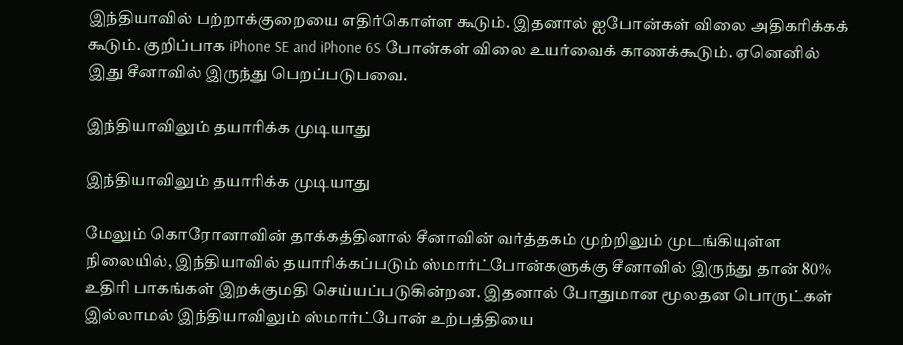இந்தியாவில் பற்றாக்குறையை எதிர்கொள்ள கூடும். இதனால் ஐபோன்கள் விலை அதிகரிக்கக் கூடும். குறிப்பாக iPhone SE and iPhone 6S போன்கள் விலை உயர்வைக் காணக்கூடும். ஏனெனில் இது சீனாவில் இருந்து பெறப்படுபவை.

இந்தியாவிலும் தயாரிக்க முடியாது

இந்தியாவிலும் தயாரிக்க முடியாது

மேலும் கொரோனாவின் தாக்கத்தினால் சீனாவின் வர்த்தகம் முற்றிலும் முடங்கியுள்ள நிலையில், இந்தியாவில் தயாரிக்கப்படும் ஸ்மார்ட்போன்களுக்கு சீனாவில் இருந்து தான் 80% உதிரி பாகங்கள் இறக்குமதி செய்யப்படுகின்றன. இதனால் போதுமான மூலதன பொருட்கள் இல்லாமல் இந்தியாவிலும் ஸ்மார்ட்போன் உற்பத்தியை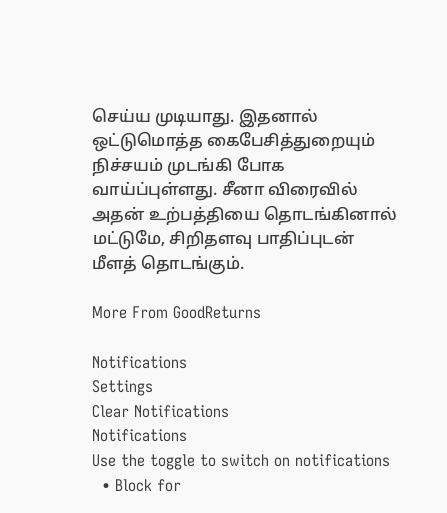செய்ய முடியாது. இதனால் ஒட்டுமொத்த கைபேசித்துறையும் நிச்சயம் முடங்கி போக வாய்ப்புள்ளது. சீனா விரைவில் அதன் உற்பத்தியை தொடங்கினால் மட்டுமே, சிறிதளவு பாதிப்புடன் மீளத் தொடங்கும்.

More From GoodReturns

Notifications
Settings
Clear Notifications
Notifications
Use the toggle to switch on notifications
  • Block for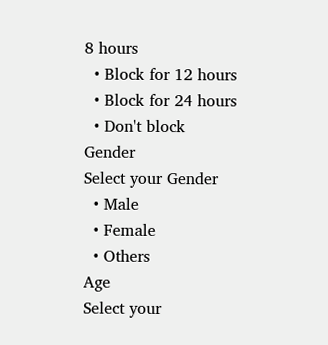8 hours
  • Block for 12 hours
  • Block for 24 hours
  • Don't block
Gender
Select your Gender
  • Male
  • Female
  • Others
Age
Select your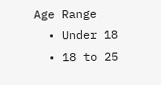Age Range
  • Under 18
  • 18 to 25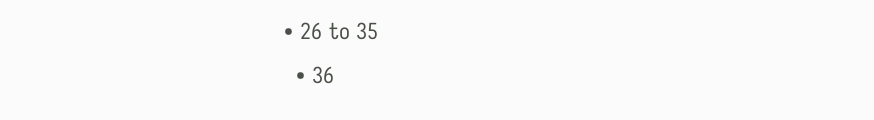• 26 to 35
  • 36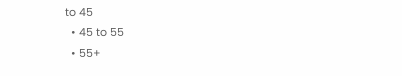to 45
  • 45 to 55
  • 55+